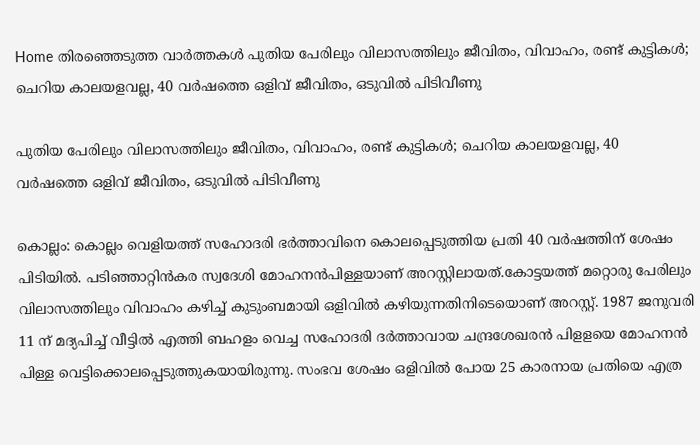Home തിരഞ്ഞെടുത്ത വാർത്തകൾ പുതിയ പേരിലും വിലാസത്തിലും ജീവിതം, വിവാഹം, രണ്ട് കുട്ടികള്‍; ചെറിയ കാലയളവല്ല, 40 വര്‍ഷത്തെ ഒളിവ് ജീവിതം, ഒടുവില്‍ പിടിവീണു

പുതിയ പേരിലും വിലാസത്തിലും ജീവിതം, വിവാഹം, രണ്ട് കുട്ടികള്‍; ചെറിയ കാലയളവല്ല, 40 വര്‍ഷത്തെ ഒളിവ് ജീവിതം, ഒടുവില്‍ പിടിവീണു

കൊല്ലം: കൊല്ലം വെളിയത്ത് സഹോദരി ഭർത്താവിനെ കൊലപ്പെടുത്തിയ പ്രതി 40 വർഷത്തിന് ശേഷം പിടിയില്‍. പടിഞ്ഞാറ്റിൻകര സ്വദേശി മോഹനൻപിള്ളയാണ് അറസ്റ്റിലായത്.കോട്ടയത്ത് മറ്റൊരു പേരിലും വിലാസത്തിലും വിവാഹം കഴിച്ച്‌ കുടുംബമായി ഒളിവില്‍ കഴിയുന്നതിനിടെയൊണ് അറസ്റ്റ്. 1987 ജനുവരി 11 ന് മദ്യപിച്ച്‌ വീട്ടില്‍ എത്തി ബഹളം വെച്ച സഹോദരി ദർത്താവായ ചന്ദ്രശേഖരൻ പിളളയെ മോഹനൻ പിള്ള വെട്ടിക്കൊലപ്പെടുത്തുകയായിരുന്നു. സംഭവ ശേഷം ഒളിവില്‍ പോയ 25 കാരനായ പ്രതിയെ എത്ര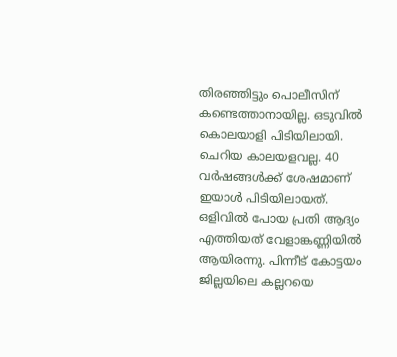തിരഞ്ഞിട്ടും പൊലീസിന് കണ്ടെത്താനായില്ല. ഒടുവില്‍ കൊലയാളി പിടിയിലായി. ചെറിയ കാലയളവല്ല. 40 വർഷങ്ങള്‍ക്ക് ശേഷമാണ് ഇയാള്‍ പിടിയിലായത്. ഒളിവില്‍ പോയ പ്രതി ആദ്യം എത്തിയത് വേളാങ്കണ്ണിയില്‍ ആയിരന്നു. പിന്നീട് കോട്ടയം ജില്ലയിലെ കല്ലറയെ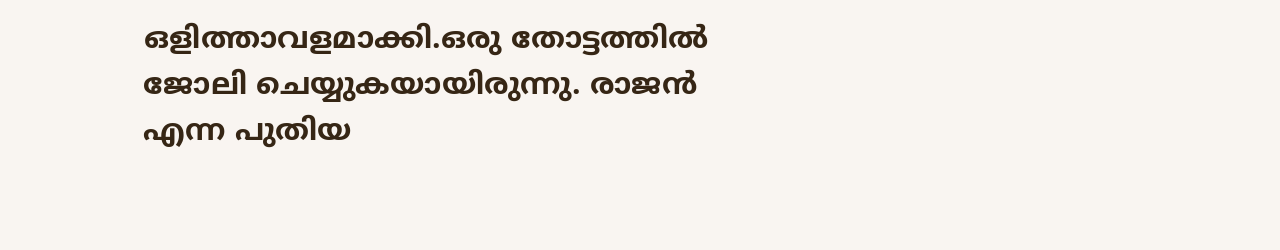ഒളിത്താവളമാക്കി.ഒരു തോട്ടത്തില്‍ ജോലി ചെയ്യുകയായിരുന്നു. രാജൻ എന്ന പുതിയ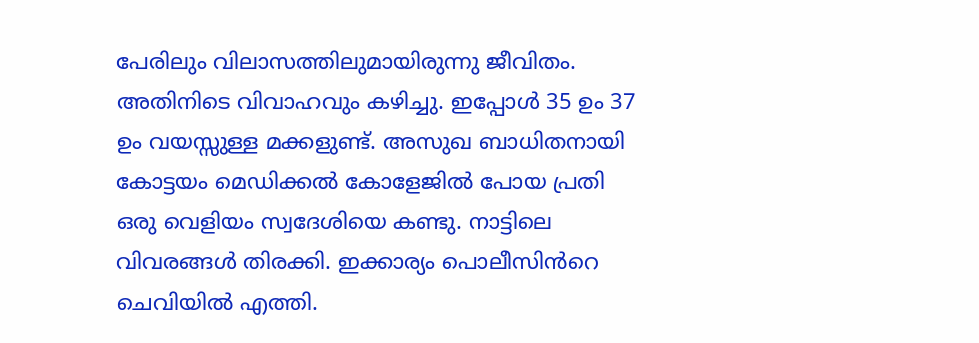പേരിലും വിലാസത്തിലുമായിരുന്നു ജീവിതം. അതിനിടെ വിവാഹവും കഴിച്ചു. ഇപ്പോള്‍ 35 ഉം 37 ഉം വയസ്സുള്ള മക്കളുണ്ട്. അസുഖ ബാധിതനായി കോട്ടയം മെഡിക്കല്‍ കോളേജില്‍ പോയ പ്രതി ഒരു വെളിയം സ്വദേശിയെ കണ്ടു. നാട്ടിലെ വിവരങ്ങള്‍ തിരക്കി. ഇക്കാര്യം പൊലീസിൻറെ ചെവിയില്‍ എത്തി.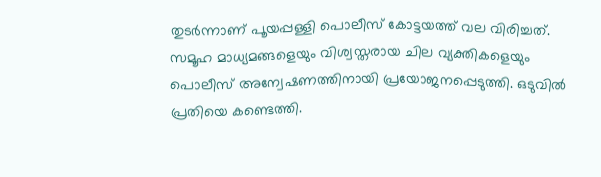തുടർന്നാണ് പൂയപ്പള്ളി പൊലീസ് കോട്ടയത്ത് വല വിരിച്ചത്. സമൂഹ മാധ്യമങ്ങളെയും വിശ്വസ്തരായ ചില വ്യക്തികളെയും പൊലീസ് അന്വേഷണത്തിനായി പ്രയോജനപ്പെടുത്തി. ഒടുവില്‍ പ്രതിയെ കണ്ടെത്തി.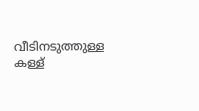വീടിനടുത്തുള്ള കള്ള്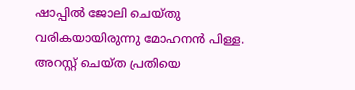ഷാപ്പില്‍ ജോലി ചെയ്തു വരികയായിരുന്നു മോഹനൻ പിള്ള. അറസ്റ്റ് ചെയ്ത പ്രതിയെ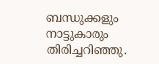ബന്ധുക്കളും നാട്ടുകാരും തിരിച്ചറിഞ്ഞു.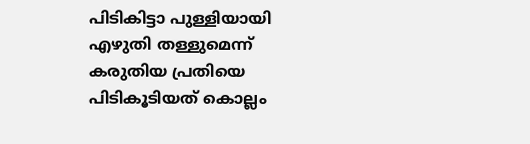പിടികിട്ടാ പുള്ളിയായി എഴുതി തള്ളുമെന്ന് കരുതിയ പ്രതിയെ പിടികൂടിയത് കൊല്ലം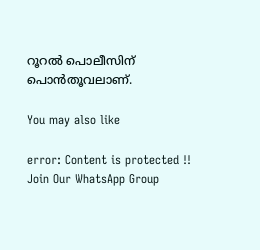റൂറല്‍ പൊലീസിന് പൊൻതൂവലാണ്.

You may also like

error: Content is protected !!
Join Our WhatsApp Group